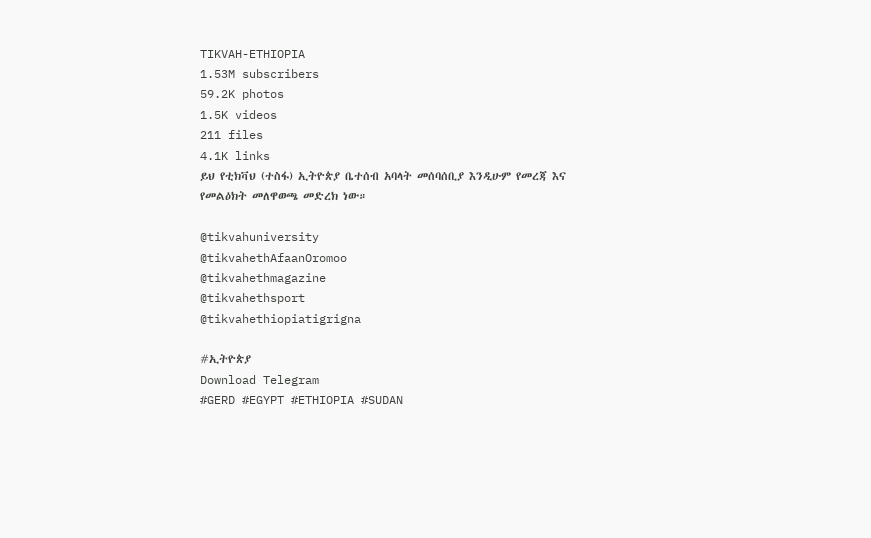TIKVAH-ETHIOPIA
1.53M subscribers
59.2K photos
1.5K videos
211 files
4.1K links
ይህ የቲክቫህ (ተስፋ) ኢትዮጵያ ቤተሰብ አባላት መሰባሰቢያ እንዲሁም የመረጃ እና የመልዕክት መለዋወጫ መድረክ ነው።

@tikvahuniversity
@tikvahethAfaanOromoo
@tikvahethmagazine
@tikvahethsport
@tikvahethiopiatigrigna

#ኢትዮጵያ
Download Telegram
#GERD #EGYPT #ETHIOPIA #SUDAN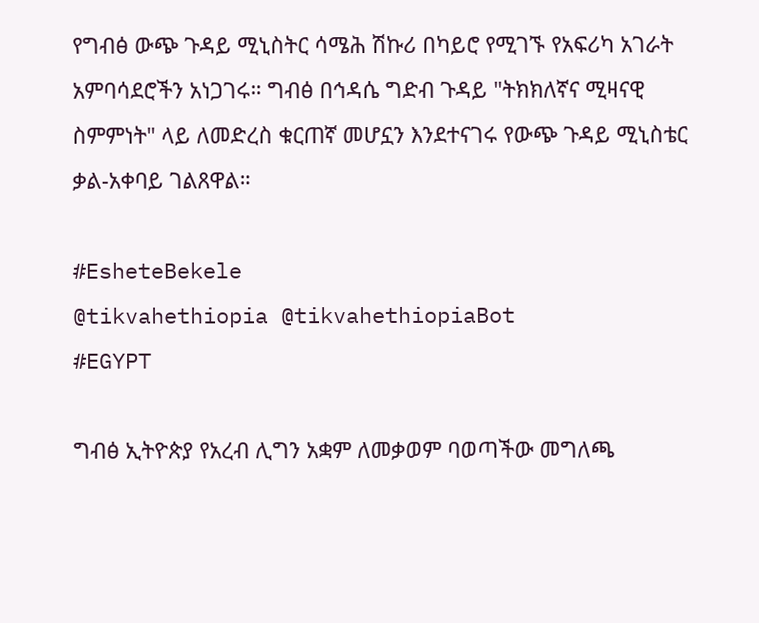የግብፅ ውጭ ጉዳይ ሚኒስትር ሳሜሕ ሽኩሪ በካይሮ የሚገኙ የአፍሪካ አገራት አምባሳደሮችን አነጋገሩ። ግብፅ በኅዳሴ ግድብ ጉዳይ "ትክክለኛና ሚዛናዊ ስምምነት" ላይ ለመድረስ ቁርጠኛ መሆኗን እንደተናገሩ የውጭ ጉዳይ ሚኒስቴር ቃል-አቀባይ ገልጸዋል።

#EsheteBekele
@tikvahethiopia @tikvahethiopiaBot
#EGYPT

ግብፅ ኢትዮጵያ የአረብ ሊግን አቋም ለመቃወም ባወጣችው መግለጫ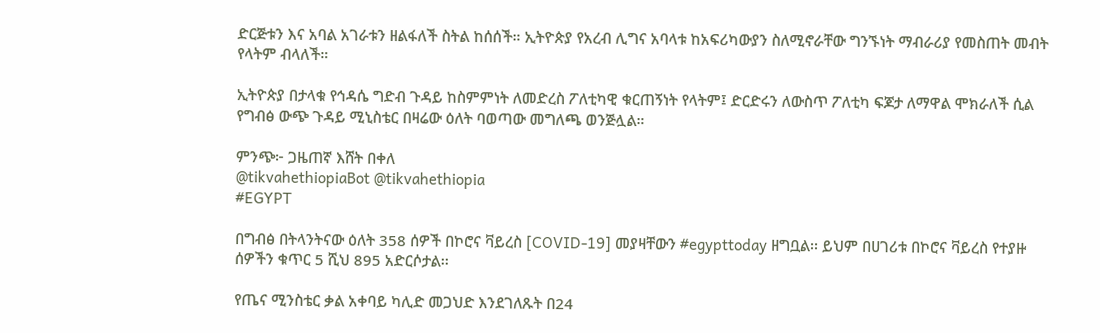ድርጅቱን እና አባል አገራቱን ዘልፋለች ስትል ከሰሰች። ኢትዮጵያ የአረብ ሊግና አባላቱ ከአፍሪካውያን ስለሚኖራቸው ግንኙነት ማብራሪያ የመስጠት መብት የላትም ብላለች።

ኢትዮጵያ በታላቁ የኅዳሴ ግድብ ጉዳይ ከስምምነት ለመድረስ ፖለቲካዊ ቁርጠኝነት የላትም፤ ድርድሩን ለውስጥ ፖለቲካ ፍጆታ ለማዋል ሞክራለች ሲል የግብፅ ውጭ ጉዳይ ሚኒስቴር በዛሬው ዕለት ባወጣው መግለጫ ወንጅሏል።

ምንጭ፦ ጋዜጠኛ እሸት በቀለ
@tikvahethiopiaBot @tikvahethiopia
#EGYPT

በግብፅ በትላንትናው ዕለት 358 ሰዎች በኮሮና ቫይረስ [COVID-19] መያዛቸውን #egypttoday ዘግቧል፡፡ ይህም በሀገሪቱ በኮሮና ቫይረስ የተያዙ ሰዎችን ቁጥር 5 ሺህ 895 አድርሶታል፡፡

የጤና ሚንስቴር ቃል አቀባይ ካሊድ መጋህድ እንደገለጹት በ24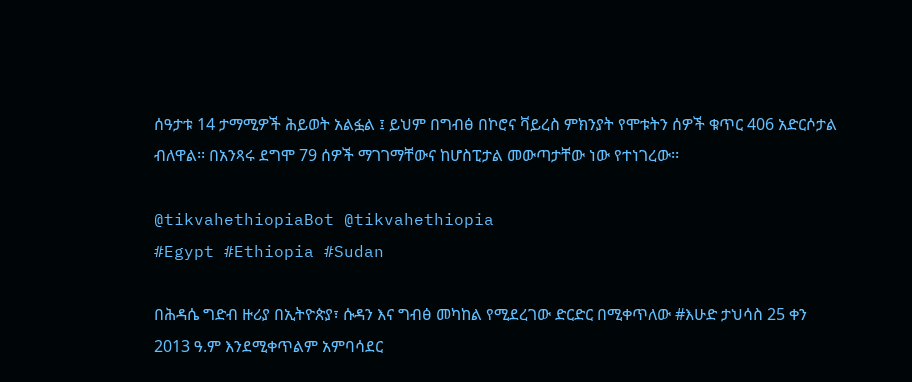ሰዓታቱ 14 ታማሚዎች ሕይወት አልፏል ፤ ይህም በግብፅ በኮሮና ቫይረስ ምክንያት የሞቱትን ሰዎች ቁጥር 406 አድርሶታል ብለዋል፡፡ በአንጻሩ ደግሞ 79 ሰዎች ማገገማቸውና ከሆስፒታል መውጣታቸው ነው የተነገረው፡፡

@tikvahethiopiaBot @tikvahethiopia
#Egypt #Ethiopia #Sudan

በሕዳሴ ግድብ ዙሪያ በኢትዮጵያ፣ ሱዳን እና ግብፅ መካከል የሚደረገው ድርድር በሚቀጥለው #እሁድ ታህሳስ 25 ቀን 2013 ዓ.ም እንደሚቀጥልም አምባሳደር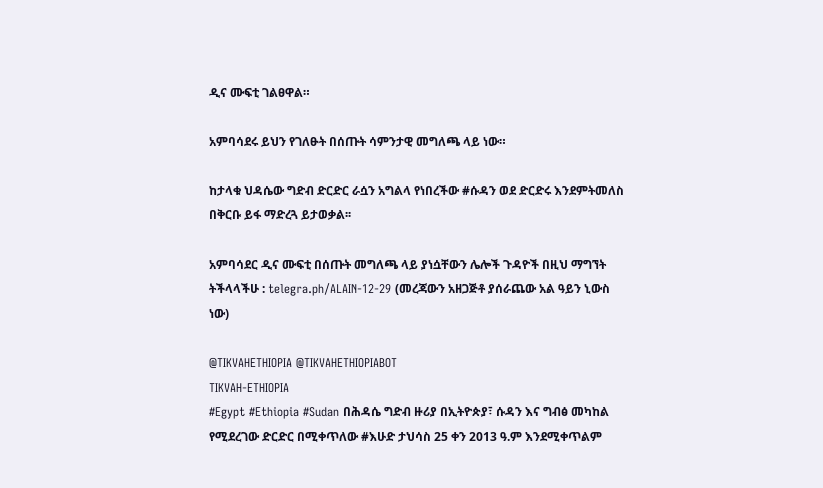ዲና ሙፍቲ ገልፀዋል።

አምባሳደሩ ይህን የገለፁት በሰጡት ሳምንታዊ መግለጫ ላይ ነው።

ከታላቁ ህዳሴው ግድብ ድርድር ራሷን አግልላ የነበረችው #ሱዳን ወደ ድርድሩ እንደምትመለስ በቅርቡ ይፋ ማድረጓ ይታወቃል፡፡

አምባሳደር ዲና ሙፍቲ በሰጡት መግለጫ ላይ ያነሷቸውን ሌሎች ጉዳዮች በዚህ ማግኘት ትችላላችሁ : telegra.ph/ALAIN-12-29 (መረጃውን አዘጋጅቶ ያሰራጨው አል ዓይን ኒውስ ነው)

@TIKVAHETHIOPIA @TIKVAHETHIOPIABOT
TIKVAH-ETHIOPIA
#Egypt #Ethiopia #Sudan በሕዳሴ ግድብ ዙሪያ በኢትዮጵያ፣ ሱዳን እና ግብፅ መካከል የሚደረገው ድርድር በሚቀጥለው #እሁድ ታህሳስ 25 ቀን 2013 ዓ.ም እንደሚቀጥልም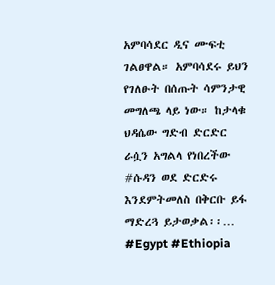አምባሳደር ዲና ሙፍቲ ገልፀዋል። አምባሳደሩ ይህን የገለፁት በሰጡት ሳምንታዊ መግለጫ ላይ ነው። ከታላቁ ህዳሴው ግድብ ድርድር ራሷን አግልላ የነበረችው #ሱዳን ወደ ድርድሩ እንደምትመለስ በቅርቡ ይፋ ማድረጓ ይታወቃል፡፡…
#Egypt #Ethiopia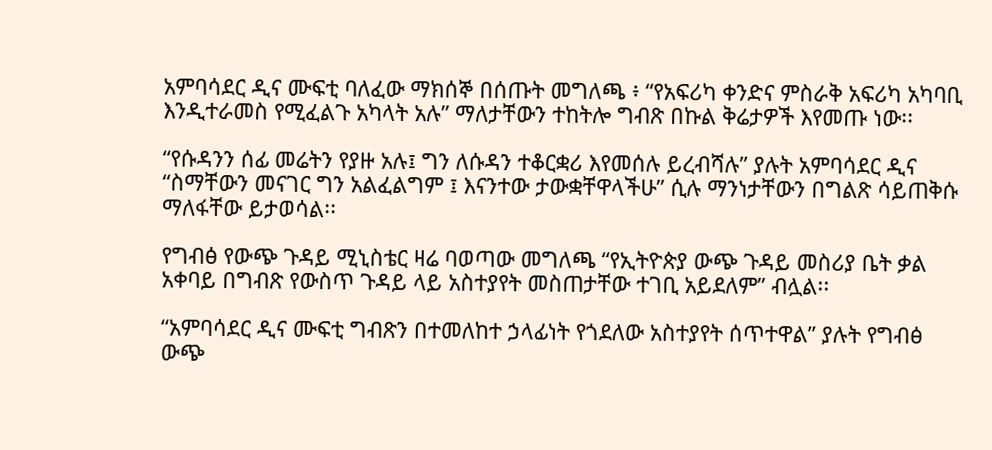አምባሳደር ዲና ሙፍቲ ባለፈው ማክሰኞ በሰጡት መግለጫ ፥ “የአፍሪካ ቀንድና ምስራቅ አፍሪካ አካባቢ እንዲተራመስ የሚፈልጉ አካላት አሉ” ማለታቸውን ተከትሎ ግብጽ በኩል ቅሬታዎች እየመጡ ነው፡፡

“የሱዳንን ሰፊ መሬትን የያዙ አሉ፤ ግን ለሱዳን ተቆርቋሪ እየመሰሉ ይረብሻሉ” ያሉት አምባሳደር ዲና “ስማቸውን መናገር ግን አልፈልግም ፤ እናንተው ታውቋቸዋላችሁ” ሲሉ ማንነታቸውን በግልጽ ሳይጠቅሱ ማለፋቸው ይታወሳል፡፡

የግብፅ የውጭ ጉዳይ ሚኒስቴር ዛሬ ባወጣው መግለጫ “የኢትዮጵያ ውጭ ጉዳይ መስሪያ ቤት ቃል አቀባይ በግብጽ የውስጥ ጉዳይ ላይ አስተያየት መስጠታቸው ተገቢ አይደለም” ብሏል፡፡

“አምባሳደር ዲና ሙፍቲ ግብጽን በተመለከተ ኃላፊነት የጎደለው አስተያየት ሰጥተዋል” ያሉት የግብፅ ውጭ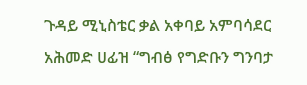ጉዳይ ሚኒስቴር ቃል አቀባይ አምባሳደር አሕመድ ሀፊዝ “ግብፅ የግድቡን ግንባታ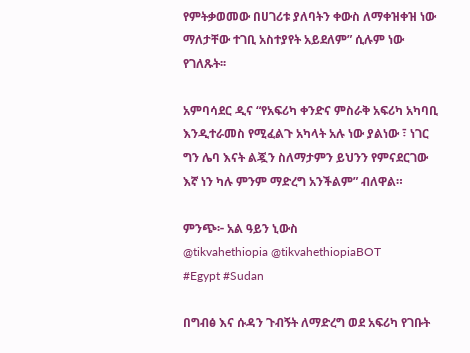የምትቃወመው በሀገሪቱ ያለባትን ቀውስ ለማቀዝቀዝ ነው ማለታቸው ተገቢ አስተያየት አይደለም” ሲሉም ነው የገለጹት፡፡

አምባሳደር ዲና “የአፍሪካ ቀንድና ምስራቅ አፍሪካ አካባቢ እንዲተራመስ የሚፈልጉ አካላት አሉ ነው ያልነው ፣ ነገር ግን ሌባ እናት ልጇን ስለማታምን ይህንን የምናደርገው እኛ ነን ካሉ ምንም ማድረግ አንችልም” ብለዋል።

ምንጭ፦ አል ዓይን ኒውስ
@tikvahethiopia @tikvahethiopiaBOT
#Egypt #Sudan

በግብፅ እና ሱዳን ጉብኝት ለማድረግ ወደ አፍሪካ የገቡት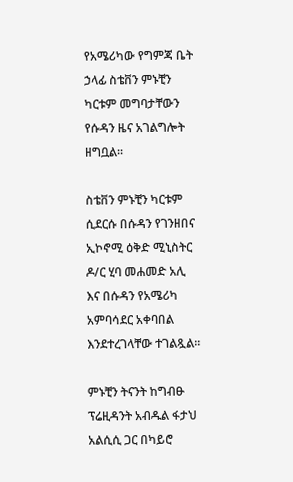የአሜሪካው የግምጃ ቤት ኃላፊ ስቴቨን ምኑቺን ካርቱም መግባታቸውን የሱዳን ዜና አገልግሎት ዘግቧል፡፡

ስቴቨን ምኑቺን ካርቱም ሲደርሱ በሱዳን የገንዘበና ኢኮኖሚ ዕቅድ ሚኒስትር ዶ/ር ሂባ መሐመድ አሊ እና በሱዳን የአሜሪካ አምባሳደር አቀባበል እንደተረገላቸው ተገልጿል፡፡

ምኑቺን ትናንት ከግብፁ ፕሬዚዳንት አብዱል ፋታህ አልሲሲ ጋር በካይሮ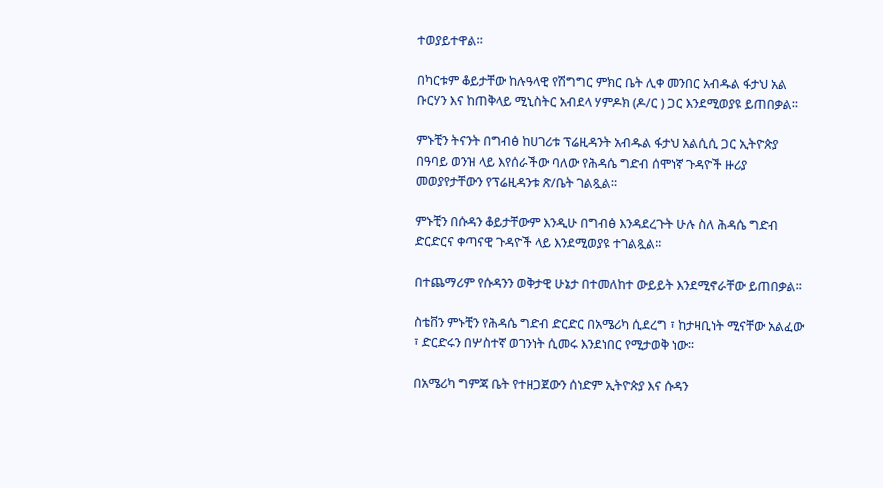ተወያይተዋል።

በካርቱም ቆይታቸው ከሉዓላዊ የሽግግር ምክር ቤት ሊቀ መንበር አብዱል ፋታህ አል ቡርሃን እና ከጠቅላይ ሚኒስትር አብደላ ሃምዶክ (ዶ/ር ) ጋር እንደሚወያዩ ይጠበቃል፡፡

ምኑቺን ትናንት በግብፅ ከሀገሪቱ ፕሬዚዳንት አብዱል ፋታህ አልሲሲ ጋር ኢትዮጵያ በዓባይ ወንዝ ላይ እየሰራችው ባለው የሕዳሴ ግድብ ሰሞነኛ ጉዳዮች ዙሪያ መወያየታቸውን የፕሬዚዳንቱ ጽ/ቤት ገልጿል።

ምኑቺን በሱዳን ቆይታቸውም እንዲሁ በግብፅ እንዳደረጉት ሁሉ ስለ ሕዳሴ ግድብ ድርድርና ቀጣናዊ ጉዳዮች ላይ እንደሚወያዩ ተገልጿል፡፡

በተጨማሪም የሱዳንን ወቅታዊ ሁኔታ በተመለከተ ውይይት እንደሚኖራቸው ይጠበቃል፡፡

ስቴቨን ምኑቺን የሕዳሴ ግድብ ድርድር በአሜሪካ ሲደረግ ፣ ከታዛቢነት ሚናቸው አልፈው ፣ ድርድሩን በሦስተኛ ወገንነት ሲመሩ እንደነበር የሚታወቅ ነው፡፡

በአሜሪካ ግምጃ ቤት የተዘጋጀውን ሰነድም ኢትዮጵያ እና ሱዳን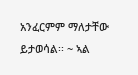አንፈርምም ማለታቸው ይታወሳል፡፡ ~ ኣል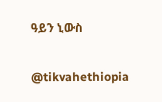ዓይን ኒውስ

@tikvahethiopia